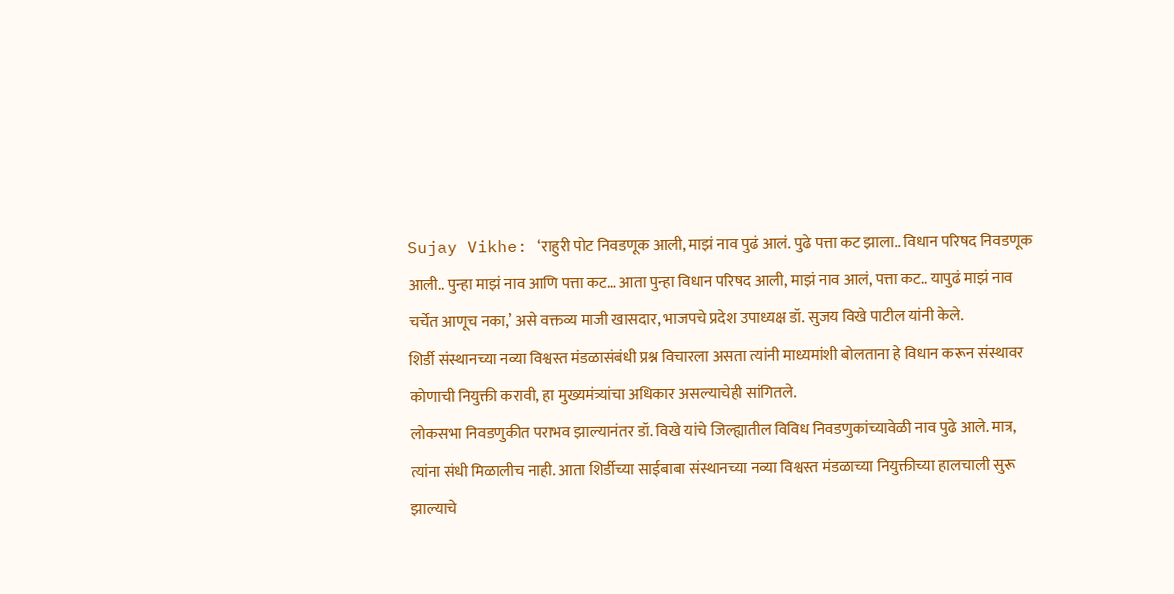Sujay Vikhe: ‘राहुरी पोट निवडणूक आली, माझं नाव पुढं आलं. पुढे पत्ता कट झाला.. विधान परिषद निवडणूक आली.. पुन्हा माझं नाव आणि पत्ता कट… आता पुन्हा विधान परिषद आली, माझं नाव आलं, पत्ता कट.. यापुढं माझं नाव चर्चेत आणूच नका,’ असे वक्तव्य माजी खासदार, भाजपचे प्रदेश उपाध्यक्ष डॉ. सुजय विखे पाटील यांनी केले.
शिर्डी संस्थानच्या नव्या विश्वस्त मंडळासंबंधी प्रश्न विचारला असता त्यांनी माध्यमांशी बोलताना हे विधान करून संस्थावर कोणाची नियुक्ती करावी, हा मुख्यमंत्र्यांचा अधिकार असल्याचेही सांगितले.
लोकसभा निवडणुकीत पराभव झाल्यानंतर डॉ. विखे यांचे जिल्ह्यातील विविध निवडणुकांच्यावेळी नाव पुढे आले. मात्र, त्यांना संधी मिळालीच नाही. आता शिर्डीच्या साईबाबा संस्थानच्या नव्या विश्वस्त मंडळाच्या नियुक्तीच्या हालचाली सुरू झाल्याचे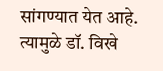सांगण्यात येत आहे. त्यामुळे डॉ. विखे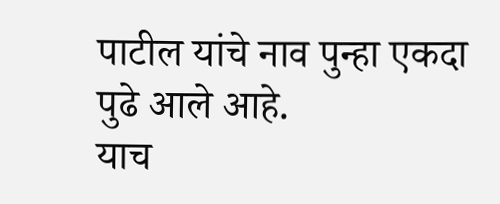पाटील यांचे नाव पुन्हा एकदा पुढे आले आहे.
याच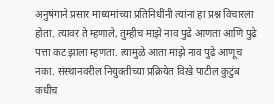अनुषंगाने प्रसार माध्यमांच्या प्रतिनिधींनी त्यांना हा प्रश्न विचारला होता. त्यावर ते म्हणाले, तुम्हीच माझे नाव पुढे आणता आणि पुढे पत्ता कट झाला म्हणता. त्यामुळे आता माझे नाव पुढे आणूच नका. संस्थानवरील नियुक्तीच्या प्रक्रियेत विखे पाटील कुटुंब कधीच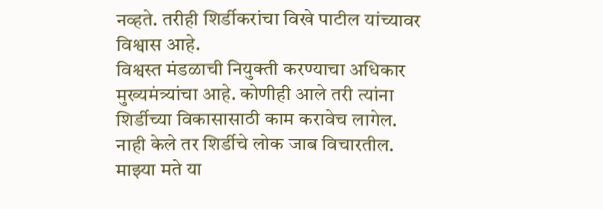नव्हते. तरीही शिर्डीकरांचा विखे पाटील यांच्यावर विश्वास आहे.
विश्वस्त मंडळाची नियुक्ती करण्याचा अधिकार मुख्यमंत्र्यांचा आहे. कोणीही आले तरी त्यांना शिर्डीच्या विकासासाठी काम करावेच लागेल. नाही केले तर शिर्डीचे लोक जाब विचारतील. माझ्या मते या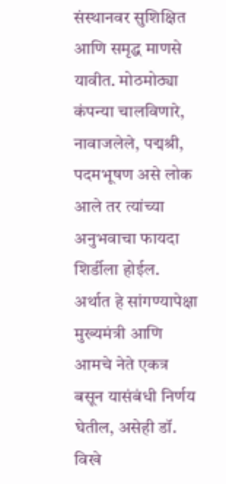संस्थानवर सुशिक्षित आणि समृद्ध माणसे यावीत. मोठमोठ्या कंपन्या चालविणारे, नावाजलेले, पद्मश्री, पदमभूषण असे लोक आले तर त्यांच्या अनुभवाचा फायदा शिर्डीला होईल. अर्थात हे सांगण्यापेक्षा मुख्यमंत्री आणि आमचे नेते एकत्र बसून यासंबंधी निर्णय घेतील, असेही डॉ. विखे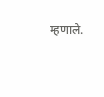म्हणाले.